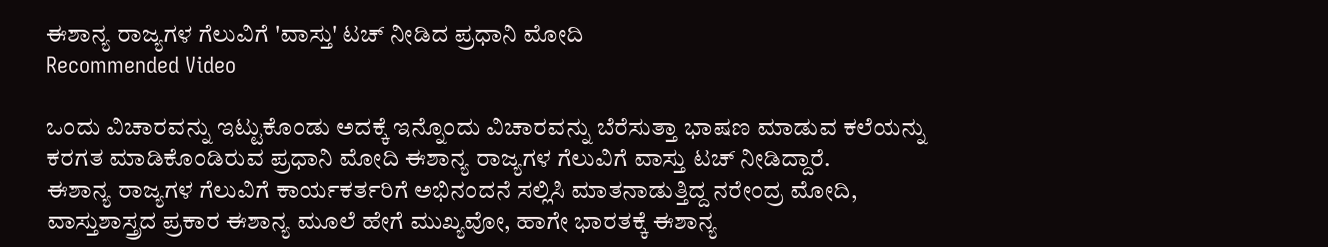ಈಶಾನ್ಯ ರಾಜ್ಯಗಳ ಗೆಲುವಿಗೆ 'ವಾಸ್ತು' ಟಚ್ ನೀಡಿದ ಪ್ರಧಾನಿ ಮೋದಿ
Recommended Video

ಒಂದು ವಿಚಾರವನ್ನು ಇಟ್ಟುಕೊಂಡು ಅದಕ್ಕೆ ಇನ್ನೊಂದು ವಿಚಾರವನ್ನು ಬೆರೆಸುತ್ತಾ ಭಾಷಣ ಮಾಡುವ ಕಲೆಯನ್ನು ಕರಗತ ಮಾಡಿಕೊಂಡಿರುವ ಪ್ರಧಾನಿ ಮೋದಿ ಈಶಾನ್ಯ ರಾಜ್ಯಗಳ ಗೆಲುವಿಗೆ ವಾಸ್ತು ಟಚ್ ನೀಡಿದ್ದಾರೆ.
ಈಶಾನ್ಯ ರಾಜ್ಯಗಳ ಗೆಲುವಿಗೆ ಕಾರ್ಯಕರ್ತರಿಗೆ ಅಭಿನಂದನೆ ಸಲ್ಲಿಸಿ ಮಾತನಾಡುತ್ತಿದ್ದ ನರೇಂದ್ರ ಮೋದಿ, ವಾಸ್ತುಶಾಸ್ತ್ರದ ಪ್ರಕಾರ ಈಶಾನ್ಯ ಮೂಲೆ ಹೇಗೆ ಮುಖ್ಯವೋ, ಹಾಗೇ ಭಾರತಕ್ಕೆ ಈಶಾನ್ಯ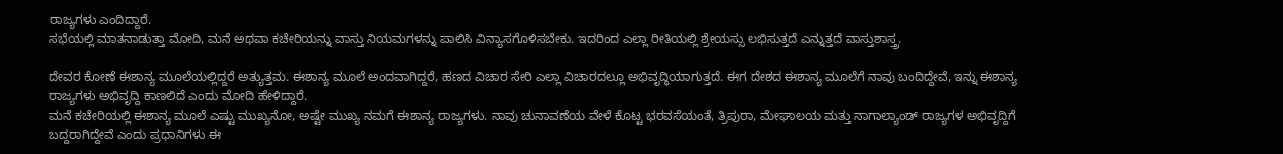ರಾಜ್ಯಗಳು ಎಂದಿದ್ದಾರೆ.
ಸಭೆಯಲ್ಲಿ ಮಾತನಾಡುತ್ತಾ ಮೋದಿ, ಮನೆ ಅಥವಾ ಕಚೇರಿಯನ್ನು ವಾಸ್ತು ನಿಯಮಗಳನ್ನು ಪಾಲಿಸಿ ವಿನ್ಯಾಸಗೊಳಿಸಬೇಕು. ಇದರಿಂದ ಎಲ್ಲಾ ರೀತಿಯಲ್ಲಿ ಶ್ರೇಯಸ್ಸು ಲಭಿಸುತ್ತದೆ ಎನ್ನುತ್ತದೆ ವಾಸ್ತುಶಾಸ್ತ್ರ.

ದೇವರ ಕೋಣೆ ಈಶಾನ್ಯ ಮೂಲೆಯಲ್ಲಿದ್ದರೆ ಅತ್ಯುತ್ತಮ. ಈಶಾನ್ಯ ಮೂಲೆ ಅಂದವಾಗಿದ್ದರೆ, ಹಣದ ವಿಚಾರ ಸೇರಿ ಎಲ್ಲಾ ವಿಚಾರದಲ್ಲೂ ಅಭಿವೃದ್ಧಿಯಾಗುತ್ತದೆ. ಈಗ ದೇಶದ ಈಶಾನ್ಯ ಮೂಲೆಗೆ ನಾವು ಬಂದಿದ್ದೇವೆ, ಇನ್ನು ಈಶಾನ್ಯ ರಾಜ್ಯಗಳು ಅಭಿವೃದ್ದಿ ಕಾಣಲಿದೆ ಎಂದು ಮೋದಿ ಹೇಳಿದ್ದಾರೆ.
ಮನೆ ಕಚೇರಿಯಲ್ಲಿ ಈಶಾನ್ಯ ಮೂಲೆ ಎಷ್ಟು ಮುಖ್ಯನೋ, ಅಷ್ಟೇ ಮುಖ್ಯ ನಮಗೆ ಈಶಾನ್ಯ ರಾಜ್ಯಗಳು. ನಾವು ಚುನಾವಣೆಯ ವೇಳೆ ಕೊಟ್ಟ ಭರವಸೆಯಂತೆ, ತ್ರಿಪುರಾ, ಮೇಘಾಲಯ ಮತ್ತು ನಾಗಾಲ್ಯಾಂಡ್ ರಾಜ್ಯಗಳ ಅಭಿವೃದ್ದಿಗೆ ಬದ್ದರಾಗಿದ್ದೇವೆ ಎಂದು ಪ್ರಧಾನಿಗಳು ಈ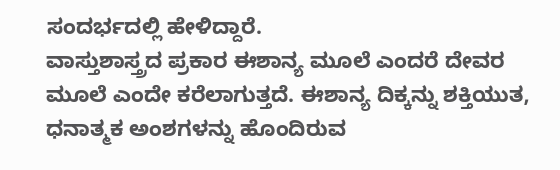ಸಂದರ್ಭದಲ್ಲಿ ಹೇಳಿದ್ದಾರೆ.
ವಾಸ್ತುಶಾಸ್ತ್ರದ ಪ್ರಕಾರ ಈಶಾನ್ಯ ಮೂಲೆ ಎಂದರೆ ದೇವರ ಮೂಲೆ ಎಂದೇ ಕರೆಲಾಗುತ್ತದೆ. ಈಶಾನ್ಯ ದಿಕ್ಕನ್ನು ಶಕ್ತಿಯುತ, ಧನಾತ್ಮಕ ಅಂಶಗಳನ್ನು ಹೊಂದಿರುವ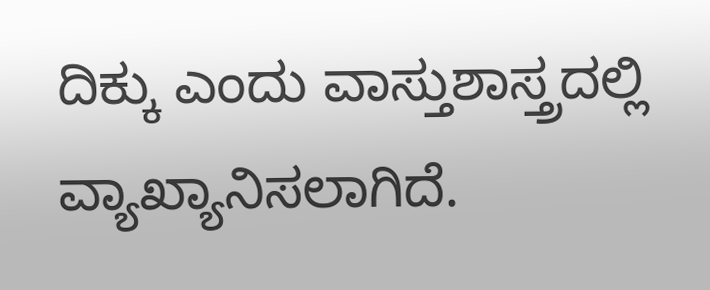ದಿಕ್ಕು ಎಂದು ವಾಸ್ತುಶಾಸ್ತ್ರದಲ್ಲಿ ವ್ಯಾಖ್ಯಾನಿಸಲಾಗಿದೆ.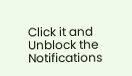Click it and Unblock the Notifications